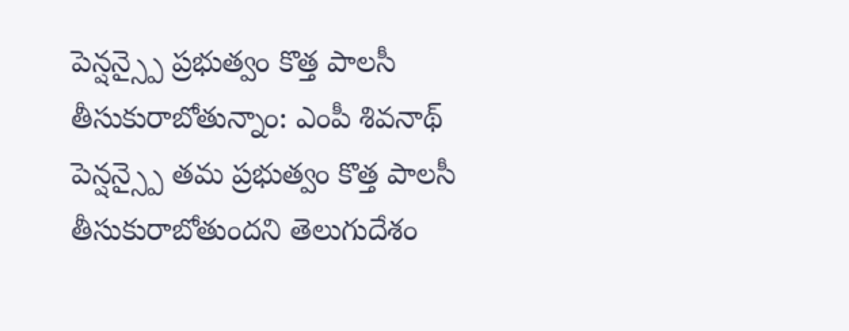పెన్షన్స్పై ప్రభుత్వం కొత్త పాలసీ తీసుకురాబోతున్నాం: ఎంపీ శివనాథ్
పెన్షన్స్పై తమ ప్రభుత్వం కొత్త పాలసీ తీసుకురాబోతుందని తెలుగుదేశం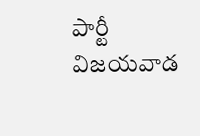పార్టీ విజయవాడ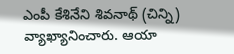ఎంపీ కేశినేని శివనాథ్ (చిన్ని) వ్యాఖ్యానించారు. ఆయా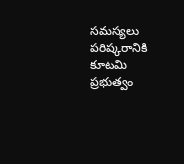సమస్యలు పరిష్కరానికి కూటమి ప్రభుత్వం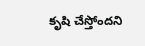కృషి చేస్తోందని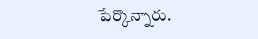పేర్కొన్నారు.